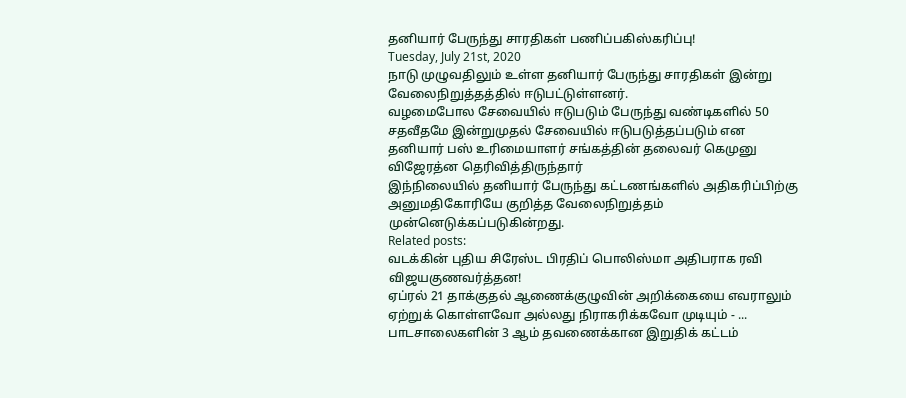தனியார் பேருந்து சாரதிகள் பணிப்பகிஸ்கரிப்பு!
Tuesday, July 21st, 2020
நாடு முழுவதிலும் உள்ள தனியார் பேருந்து சாரதிகள் இன்று வேலைநிறுத்தத்தில் ஈடுபட்டுள்ளனர்.
வழமைபோல சேவையில் ஈடுபடும் பேருந்து வண்டிகளில் 50 சதவீதமே இன்றுமுதல் சேவையில் ஈடுபடுத்தப்படும் என தனியார் பஸ் உரிமையாளர் சங்கத்தின் தலைவர் கெமுனு விஜேரத்ன தெரிவித்திருந்தார்
இந்நிலையில் தனியார் பேருந்து கட்டணங்களில் அதிகரிப்பிற்கு அனுமதிகோரியே குறித்த வேலைநிறுத்தம் முன்னெடுக்கப்படுகின்றது.
Related posts:
வடக்கின் புதிய சிரேஸ்ட பிரதிப் பொலிஸ்மா அதிபராக ரவி விஜயகுணவர்த்தன!
ஏப்ரல் 21 தாக்குதல் ஆணைக்குழுவின் அறிக்கையை எவராலும் ஏற்றுக் கொள்ளவோ அல்லது நிராகரிக்கவோ முடியும் - ...
பாடசாலைகளின் 3 ஆம் தவணைக்கான இறுதிக் கட்டம்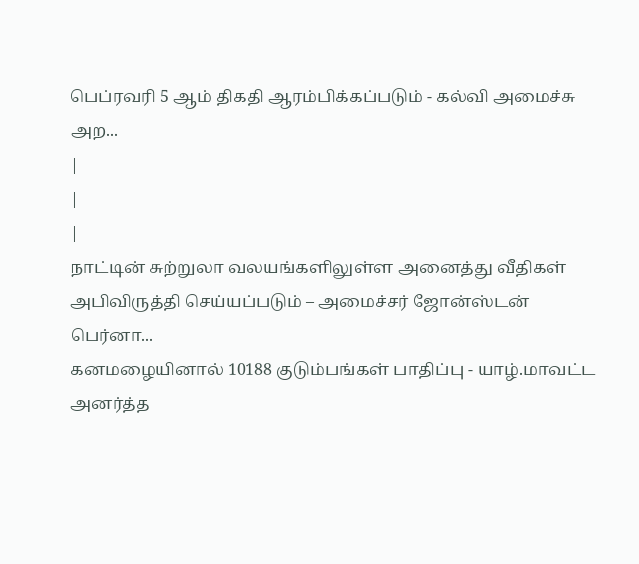பெப்ரவரி 5 ஆம் திகதி ஆரம்பிக்கப்படும் - கல்வி அமைச்சு அற...
|
|
|
நாட்டின் சுற்றுலா வலயங்களிலுள்ள அனைத்து வீதிகள் அபிவிருத்தி செய்யப்படும் – அமைச்சர் ஜோன்ஸ்டன் பெர்னா...
கனமழையினால் 10188 குடும்பங்கள் பாதிப்பு - யாழ்.மாவட்ட அனர்த்த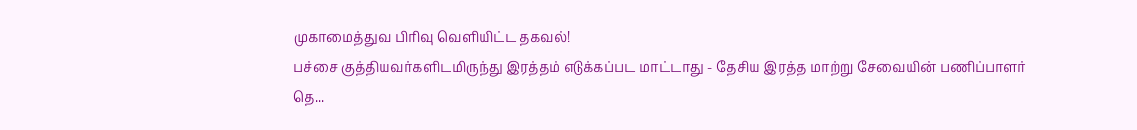முகாமைத்துவ பிரிவு வெளியிட்ட தகவல்!
பச்சை குத்தியவர்களிடமிருந்து இரத்தம் எடுக்கப்பட மாட்டாது - தேசிய இரத்த மாற்று சேவையின் பணிப்பாளர் தெ...